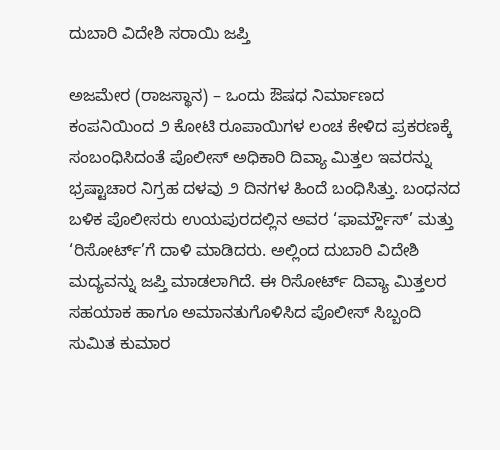ದುಬಾರಿ ವಿದೇಶಿ ಸರಾಯಿ ಜಪ್ತಿ

ಅಜಮೇರ (ರಾಜಸ್ಥಾನ) – ಒಂದು ಔಷಧ ನಿರ್ಮಾಣದ ಕಂಪನಿಯಿಂದ ೨ ಕೋಟಿ ರೂಪಾಯಿಗಳ ಲಂಚ ಕೇಳಿದ ಪ್ರಕರಣಕ್ಕೆ ಸಂಬಂಧಿಸಿದಂತೆ ಪೊಲೀಸ್ ಅಧಿಕಾರಿ ದಿವ್ಯಾ ಮಿತ್ತಲ ಇವರನ್ನು ಭ್ರಷ್ಟಾಚಾರ ನಿಗ್ರಹ ದಳವು ೨ ದಿನಗಳ ಹಿಂದೆ ಬಂಧಿಸಿತ್ತು. ಬಂಧನದ ಬಳಿಕ ಪೊಲೀಸರು ಉಯಪುರದಲ್ಲಿನ ಅವರ ‘ಫಾರ್ಮ್ಹೌಸ್’ ಮತ್ತು ‘ರಿಸೋರ್ಟ್’ಗೆ ದಾಳಿ ಮಾಡಿದರು. ಅಲ್ಲಿಂದ ದುಬಾರಿ ವಿದೇಶಿ ಮದ್ಯವನ್ನು ಜಪ್ತಿ ಮಾಡಲಾಗಿದೆ. ಈ ರಿಸೋರ್ಟ್ ದಿವ್ಯಾ ಮಿತ್ತಲರ ಸಹಯಾಕ ಹಾಗೂ ಅಮಾನತುಗೊಳಿಸಿದ ಪೊಲೀಸ್ ಸಿಬ್ಬಂದಿ ಸುಮಿತ ಕುಮಾರ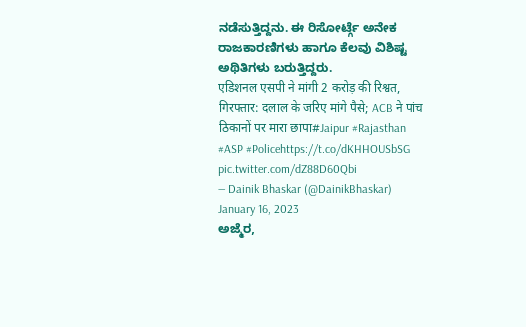ನಡೆಸುತ್ತಿದ್ದನು. ಈ ರಿಸೋರ್ಟ್ಗೆ ಅನೇಕ ರಾಜಕಾರಣಿಗಳು ಹಾಗೂ ಕೆಲವು ವಿಶಿಷ್ಟ ಅಥಿತಿಗಳು ಬರುತ್ತಿದ್ದರು.
एडिशनल एसपी ने मांगी 2 करोड़ की रिश्वत, गिरफ्तार: दलाल के जरिए मांगे पैसे; ACB ने पांच ठिकानों पर मारा छापा#Jaipur #Rajasthan #ASP #Policehttps://t.co/dKHHOUSbSG pic.twitter.com/dZ88D60Qbi
— Dainik Bhaskar (@DainikBhaskar) January 16, 2023
ಅಜ್ಮೆರ,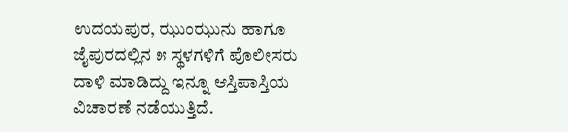ಉದಯಪುರ, ಝುಂಝುನು ಹಾಗೂ ಜೈಪುರದಲ್ಲಿನ ೫ ಸ್ಥಳಗಳಿಗೆ ಪೊಲೀಸರು ದಾಳಿ ಮಾಡಿದ್ದು ಇನ್ನೂ ಆಸ್ತಿಪಾಸ್ತಿಯ ವಿಚಾರಣೆ ನಡೆಯುತ್ತಿದೆ.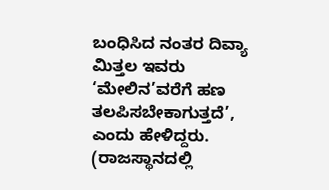ಬಂಧಿಸಿದ ನಂತರ ದಿವ್ಯಾ ಮಿತ್ತಲ ಇವರು ‘ಮೇಲಿನ’ವರೆಗೆ ಹಣ ತಲಪಿಸಬೇಕಾಗುತ್ತದೆ’, ಎಂದು ಹೇಳಿದ್ದರು. (ರಾಜಸ್ಥಾನದಲ್ಲಿ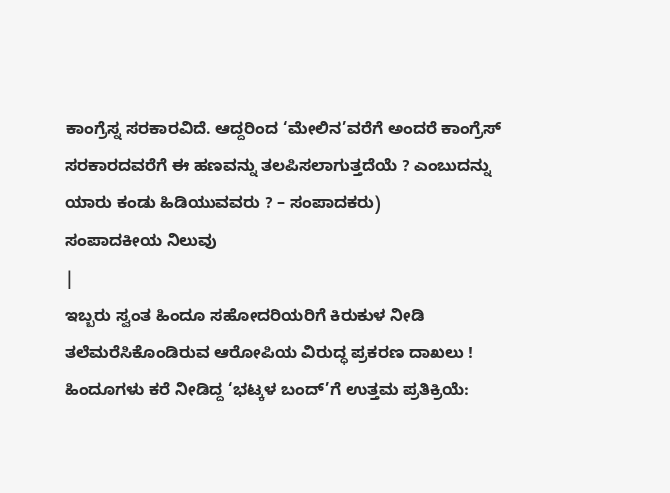ಕಾಂಗ್ರೆಸ್ನ ಸರಕಾರವಿದೆ. ಆದ್ದರಿಂದ ‘ಮೇಲಿನ’ವರೆಗೆ ಅಂದರೆ ಕಾಂಗ್ರೆಸ್ ಸರಕಾರದವರೆಗೆ ಈ ಹಣವನ್ನು ತಲಪಿಸಲಾಗುತ್ತದೆಯೆ ? ಎಂಬುದನ್ನು ಯಾರು ಕಂಡು ಹಿಡಿಯುವವರು ? – ಸಂಪಾದಕರು)
ಸಂಪಾದಕೀಯ ನಿಲುವು
|
ಇಬ್ಬರು ಸ್ವಂತ ಹಿಂದೂ ಸಹೋದರಿಯರಿಗೆ ಕಿರುಕುಳ ನೀಡಿ ತಲೆಮರೆಸಿಕೊಂಡಿರುವ ಆರೋಪಿಯ ವಿರುದ್ಧ ಪ್ರಕರಣ ದಾಖಲು !
ಹಿಂದೂಗಳು ಕರೆ ನೀಡಿದ್ದ ‘ಭಟ್ಕಳ ಬಂದ್’ಗೆ ಉತ್ತಮ ಪ್ರತಿಕ್ರಿಯೆ: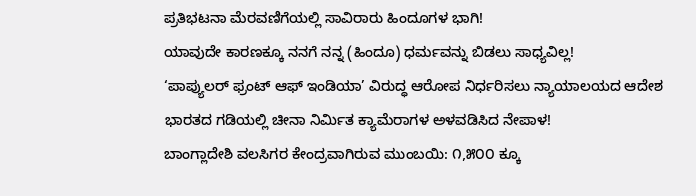ಪ್ರತಿಭಟನಾ ಮೆರವಣಿಗೆಯಲ್ಲಿ ಸಾವಿರಾರು ಹಿಂದೂಗಳ ಭಾಗಿ!
ಯಾವುದೇ ಕಾರಣಕ್ಕೂ ನನಗೆ ನನ್ನ (ಹಿಂದೂ) ಧರ್ಮವನ್ನು ಬಿಡಲು ಸಾಧ್ಯವಿಲ್ಲ!
‘ಪಾಪ್ಯುಲರ್ ಫ್ರಂಟ್ ಆಫ್ ಇಂಡಿಯಾ’ ವಿರುದ್ಧ ಆರೋಪ ನಿರ್ಧರಿಸಲು ನ್ಯಾಯಾಲಯದ ಆದೇಶ
ಭಾರತದ ಗಡಿಯಲ್ಲಿ ಚೀನಾ ನಿರ್ಮಿತ ಕ್ಯಾಮೆರಾಗಳ ಅಳವಡಿಸಿದ ನೇಪಾಳ!
ಬಾಂಗ್ಲಾದೇಶಿ ವಲಸಿಗರ ಕೇಂದ್ರವಾಗಿರುವ ಮುಂಬಯಿ: ೧,೫೦೦ ಕ್ಕೂ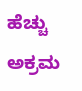ಹೆಚ್ಚು ಅಕ್ರಮ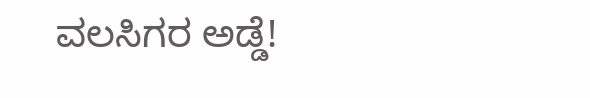ವಲಸಿಗರ ಅಡ್ಡೆ!